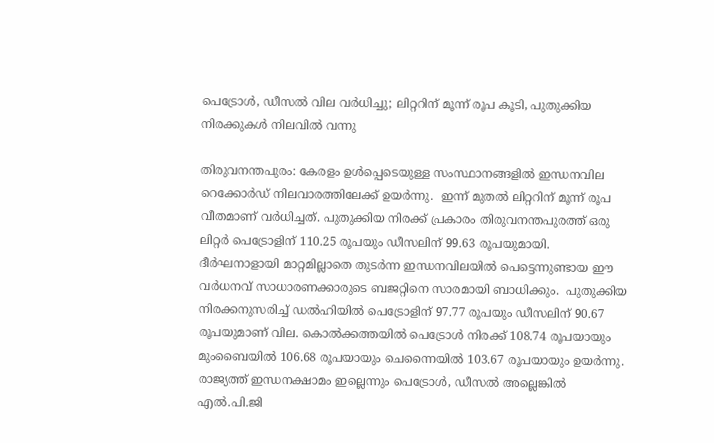പെട്രോൾ, ഡീസൽ വില വർധിച്ചു; ലിറ്ററിന് മൂന്ന് രൂപ കൂടി, പുതുക്കിയ നിരക്കുകൾ നിലവിൽ വന്നു

തിരുവനന്തപുരം: കേരളം ഉൾപ്പെടെയുള്ള സംസ്ഥാനങ്ങളിൽ ഇന്ധനവില റെക്കോർഡ് നിലവാരത്തിലേക്ക് ഉയർന്നു.  ഇന്ന് മുതൽ ലിറ്ററിന് മൂന്ന് രൂപ വീതമാണ് വർധിച്ചത്. പുതുക്കിയ നിരക്ക് പ്രകാരം തിരുവനന്തപുരത്ത് ഒരു ലിറ്റർ പെട്രോളിന് 110.25 രൂപയും ഡീസലിന് 99.63 രൂപയുമായി. ദീർഘനാളായി മാറ്റമില്ലാതെ തുടർന്ന ഇന്ധനവിലയിൽ പെട്ടെന്നുണ്ടായ ഈ വർധനവ് സാധാരണക്കാരുടെ ബജറ്റിനെ സാരമായി ബാധിക്കും.  പുതുക്കിയ നിരക്കനുസരിച്ച് ഡൽഹിയിൽ പെട്രോളിന് 97.77 രൂപയും ഡീസലിന് 90.67 രൂപയുമാണ് വില. കൊൽക്കത്തയിൽ പെട്രോൾ നിരക്ക് 108.74 രൂപയായും മുംബൈയിൽ 106.68 രൂപയായും ചെന്നൈയിൽ 103.67 രൂപയായും ഉയർന്നു. രാജ്യത്ത് ഇന്ധനക്ഷാമം ഇല്ലെന്നും പെട്രോൾ, ഡീസൽ അല്ലെങ്കിൽ എൽ.പി.ജി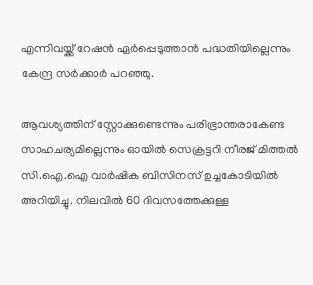എന്നിവയ്ക്ക് റേഷൻ ഏർപ്പെടുത്താൻ പദ്ധതിയില്ലെന്നും കേന്ദ്ര സർക്കാർ പറഞ്ഞു.

ആവശ്യത്തിന് സ്റ്റോക്കുണ്ടെന്നും പരിഭ്രാന്തരാകേണ്ട സാഹചര്യമില്ലെന്നും ഓയിൽ സെക്രട്ടറി നീരജ് മിത്തൽ സി.ഐ.ഐ വാർഷിക ബിസിനസ് ഉച്ചകോടിയിൽ അറിയിച്ചു. നിലവിൽ 60 ദിവസത്തേക്കുള്ള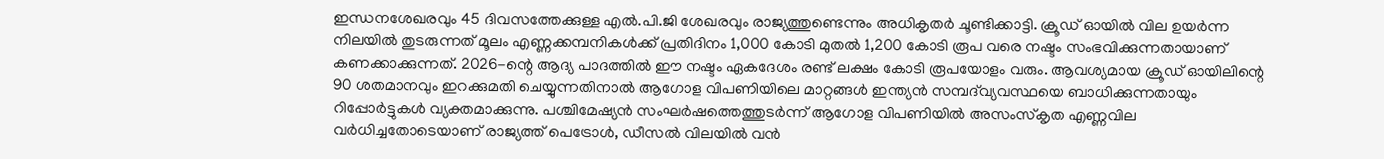ഇന്ധനശേഖരവും 45 ദിവസത്തേക്കുള്ള എൽ.പി.ജി ശേഖരവും രാജ്യത്തുണ്ടെന്നും അധികൃതർ ചൂണ്ടിക്കാട്ടി. ക്രൂഡ് ഓയിൽ വില ഉയർന്ന നിലയിൽ തുടരുന്നത് മൂലം എണ്ണക്കമ്പനികൾക്ക് പ്രതിദിനം 1,000 കോടി മുതൽ 1,200 കോടി രൂപ വരെ നഷ്ടം സംഭവിക്കുന്നതായാണ് കണക്കാക്കുന്നത്. 2026-ന്റെ ആദ്യ പാദത്തിൽ ഈ നഷ്ടം ഏകദേശം രണ്ട് ലക്ഷം കോടി രൂപയോളം വരും. ആവശ്യമായ ക്രൂഡ് ഓയിലിന്റെ 90 ശതമാനവും ഇറക്കുമതി ചെയ്യുന്നതിനാൽ ആഗോള വിപണിയിലെ മാറ്റങ്ങൾ ഇന്ത്യൻ സമ്പദ്‌വ്യവസ്ഥയെ ബാധിക്കുന്നതായും റിപ്പോർട്ടുകൾ വ്യക്തമാക്കുന്നു. പശ്ചിമേഷ്യൻ സംഘർഷത്തെത്തുടർന്ന് ആഗോള വിപണിയിൽ അസംസ്‌കൃത എണ്ണവില വർധിച്ചതോടെയാണ് രാജ്യത്ത് പെട്രോൾ, ഡീസൽ വിലയിൽ വൻ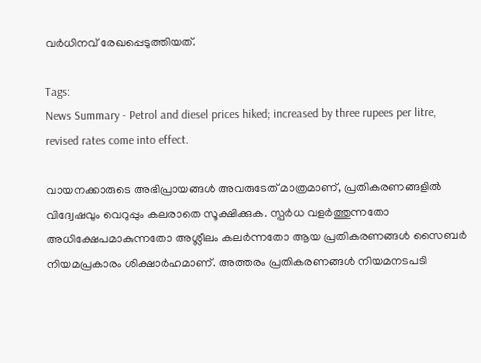വർധിനവ് രേഖപ്പെടുത്തിയത്.

Tags:
News Summary - Petrol and diesel prices hiked; increased by three rupees per litre, revised rates come into effect.

വായനക്കാരുടെ അഭിപ്രായങ്ങള്‍ അവരുടേത് മാത്രമാണ്, പ്രതികരണങ്ങളിൽ വിദ്വേഷവും വെറുപ്പും കലരാതെ സൂക്ഷിക്കുക. സ്പർധ വളർത്തുന്നതോ അധിക്ഷേപമാകുന്നതോ അശ്ലീലം കലർന്നതോ ആയ പ്രതികരണങ്ങൾ സൈബർ നിയമപ്രകാരം ശിക്ഷാർഹമാണ്. അത്തരം പ്രതികരണങ്ങൾ നിയമനടപടി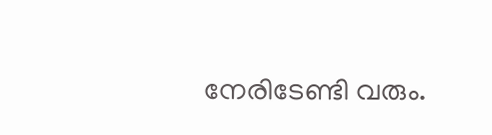നേരിടേണ്ടി വരും.